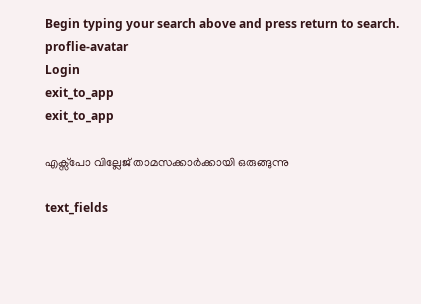Begin typing your search above and press return to search.
proflie-avatar
Login
exit_to_app
exit_to_app

എക്സ്പോ വില്ലേജ് താമസക്കാർക്കായി ഒരുങ്ങുന്നു

text_fields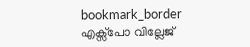bookmark_border
എക്സ്പോ വില്ലേജ്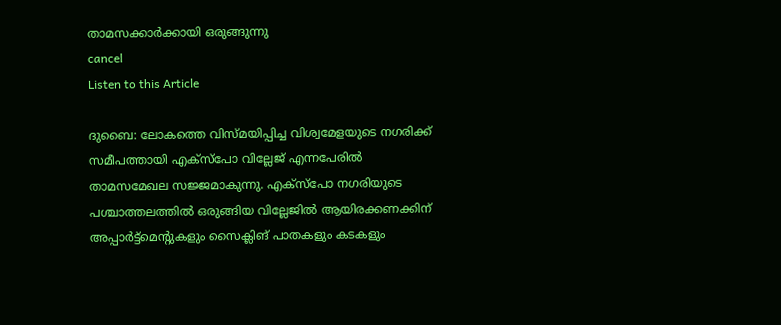താമസക്കാർക്കായി ഒരുങ്ങുന്നു
cancel
Listen to this Article

ദുബൈ: ലോകത്തെ വിസ്മയിപ്പിച്ച വിശ്വമേളയുടെ നഗരിക്ക് സമീപത്തായി എക്സ്പോ വില്ലേജ് എന്നപേരിൽ താമസമേഖല സജ്ജമാകുന്നു. എക്സ്പോ നഗരിയുടെ പശ്ചാത്തലത്തിൽ ഒരുങ്ങിയ വില്ലേജിൽ ആയിരക്കണക്കിന് അപ്പാർട്ട്മെന്‍റുകളും സൈക്ലിങ് പാതകളും കടകളും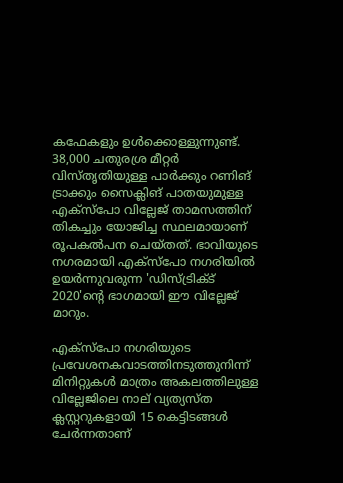കഫേകളും ഉൾക്കൊള്ളുന്നുണ്ട്. 38,000 ചതുരശ്ര മീറ്റർ വിസ്തൃതിയുള്ള പാർക്കും റണിങ് ട്രാക്കും സൈക്ലിങ് പാതയുമുള്ള എക്‌സ്‌പോ വില്ലേജ് താമസത്തിന് തികച്ചും യോജിച്ച സ്ഥലമായാണ് രൂപകൽപന ചെയ്തത്. ഭാവിയുടെ നഗരമായി എക്സ്പോ നഗരിയിൽ ഉയർന്നുവരുന്ന 'ഡിസ്ട്രിക്ട് 2020'ന്റെ ഭാഗമായി ഈ വില്ലേജ് മാറും.

എക്സ്പോ നഗരിയുടെ പ്രവേശനകവാടത്തിനടുത്തുനിന്ന് മിനിറ്റുകൾ മാത്രം അകലത്തിലുള്ള വില്ലേജിലെ നാല് വ്യത്യസ്ത ക്ലസ്റ്ററുകളായി 15 കെട്ടിടങ്ങൾ ചേർന്നതാണ്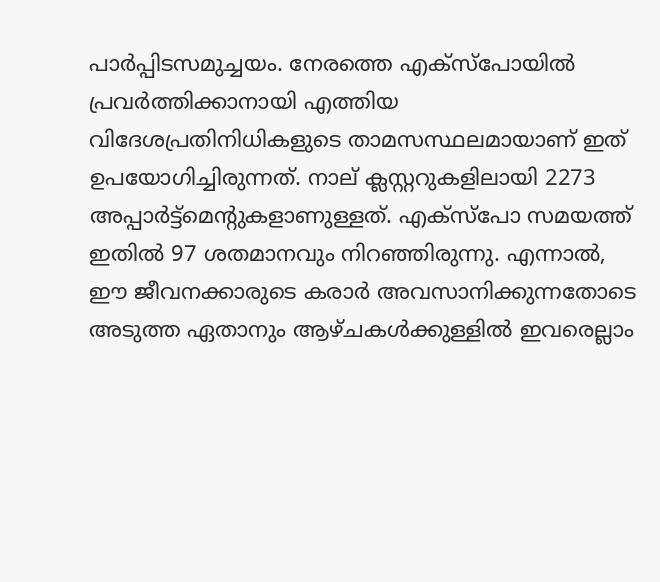പാർപ്പിടസമുച്ചയം. നേരത്തെ എക്സ്പോയിൽ പ്രവർത്തിക്കാനായി എത്തിയ വിദേശപ്രതിനിധികളുടെ താമസസ്ഥലമായാണ് ഇത് ഉപയോഗിച്ചിരുന്നത്. നാല് ക്ലസ്റ്ററുകളിലായി 2273 അപ്പാർട്ട്‌മെന്‍റുകളാണുള്ളത്. എക്‌സ്‌പോ സമയത്ത് ഇതിൽ 97 ശതമാനവും നിറഞ്ഞിരുന്നു. എന്നാൽ, ഈ ജീവനക്കാരുടെ കരാർ അവസാനിക്കുന്നതോടെ അടുത്ത ഏതാനും ആഴ്ചകൾക്കുള്ളിൽ ഇവരെല്ലാം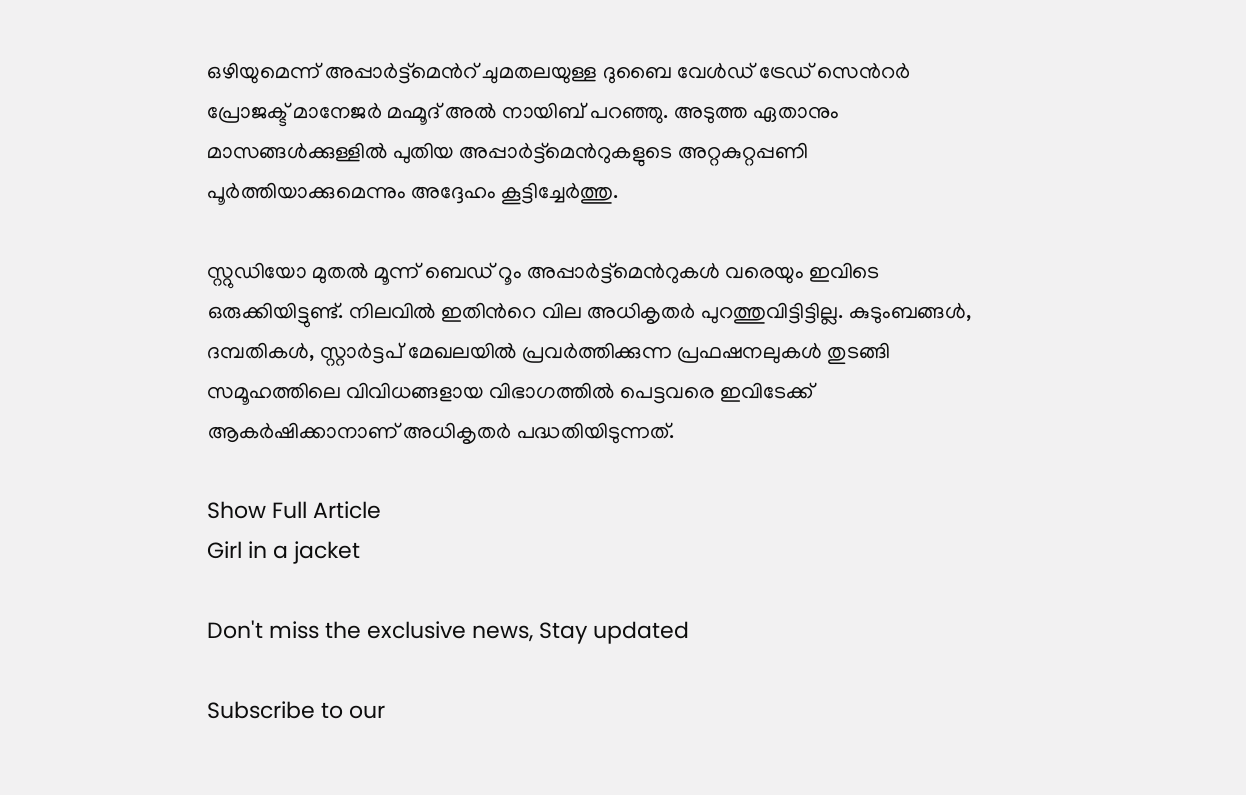ഒഴിയുമെന്ന് അപ്പാർട്ട്മെന്‍റ് ചുമതലയുള്ള ദുബൈ വേൾഡ് ട്രേഡ് സെന്‍റർ പ്രോജക്ട് മാനേജർ മഹ്മൂദ് അൽ നായിബ് പറഞ്ഞു. അടുത്ത ഏതാനും മാസങ്ങൾക്കുള്ളിൽ പുതിയ അപ്പാർട്ട്മെന്‍റുകളുടെ അറ്റകുറ്റപ്പണി പൂർത്തിയാക്കുമെന്നും അദ്ദേഹം കൂട്ടിച്ചേർത്തു.

സ്റ്റുഡിയോ മുതൽ മൂന്ന് ബെഡ് റൂം അപ്പാർട്ട്മെൻറുകൾ വരെയും ഇവിടെ ഒരുക്കിയിട്ടുണ്ട്. നിലവിൽ ഇതിന്‍റെ വില അധികൃതർ പുറത്തുവിട്ടിട്ടില്ല. കുടുംബങ്ങൾ, ദമ്പതികൾ, സ്റ്റാർട്ടപ് മേഖലയിൽ പ്രവർത്തിക്കുന്ന പ്രഫഷനലുകൾ തുടങ്ങി സമൂഹത്തിലെ വിവിധങ്ങളായ വിഭാഗത്തിൽ പെട്ടവരെ ഇവിടേക്ക് ആകർഷിക്കാനാണ് അധികൃതർ പദ്ധതിയിടുന്നത്.

Show Full Article
Girl in a jacket

Don't miss the exclusive news, Stay updated

Subscribe to our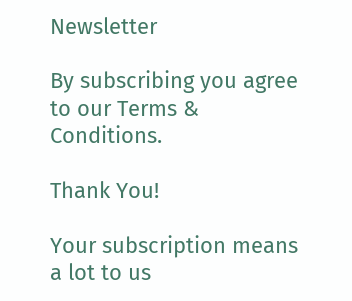Newsletter

By subscribing you agree to our Terms & Conditions.

Thank You!

Your subscription means a lot to us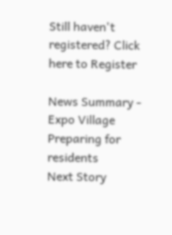Still haven't registered? Click here to Register

News Summary - Expo Village Preparing for residents
Next Story